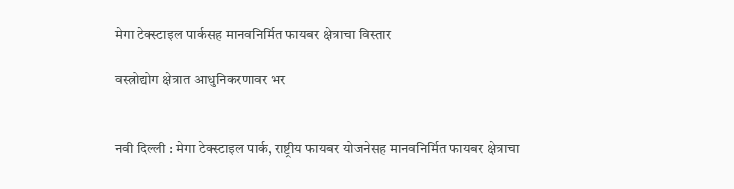मेगा टेक्स्टाइल पार्कसह मानवनिर्मित फायबर क्षेत्राचा विस्तार

वस्त्रोद्योग क्षेत्रात आधुनिकरणावर भर


नवी दिल्ली : मेगा टेक्स्टाइल पार्क, राष्ट्रीय फायबर योजनेसह मानवनिर्मित फायबर क्षेत्राचा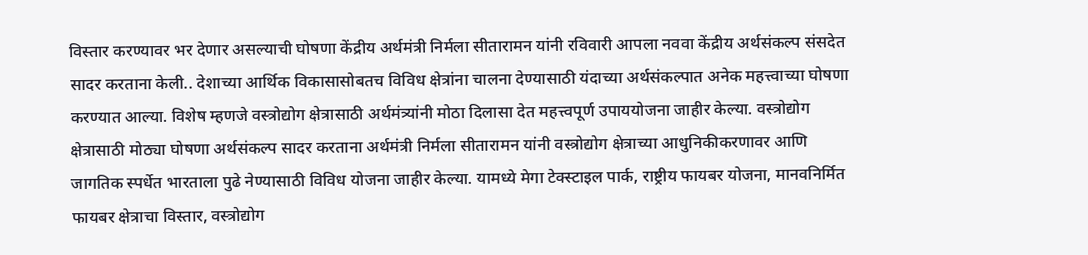विस्तार करण्यावर भर देणार असल्याची घोषणा केंद्रीय अर्थमंत्री निर्मला सीतारामन यांनी रविवारी आपला नववा केंद्रीय अर्थसंकल्प संसदेत सादर करताना केली.. देशाच्या आर्थिक विकासासोबतच विविध क्षेत्रांना चालना देण्यासाठी यंदाच्या अर्थसंकल्पात अनेक महत्त्वाच्या घोषणा करण्यात आल्या. विशेष म्हणजे वस्त्रोद्योग क्षेत्रासाठी अर्थमंत्र्यांनी मोठा दिलासा देत महत्त्वपूर्ण उपाययोजना जाहीर केल्या. वस्त्रोद्योग क्षेत्रासाठी मोठ्या घोषणा अर्थसंकल्प सादर करताना अर्थमंत्री निर्मला सीतारामन यांनी वस्त्रोद्योग क्षेत्राच्या आधुनिकीकरणावर आणि जागतिक स्पर्धेत भारताला पुढे नेण्यासाठी विविध योजना जाहीर केल्या. यामध्ये मेगा टेक्स्टाइल पार्क, राष्ट्रीय फायबर योजना, मानवनिर्मित फायबर क्षेत्राचा विस्तार, वस्त्रोद्योग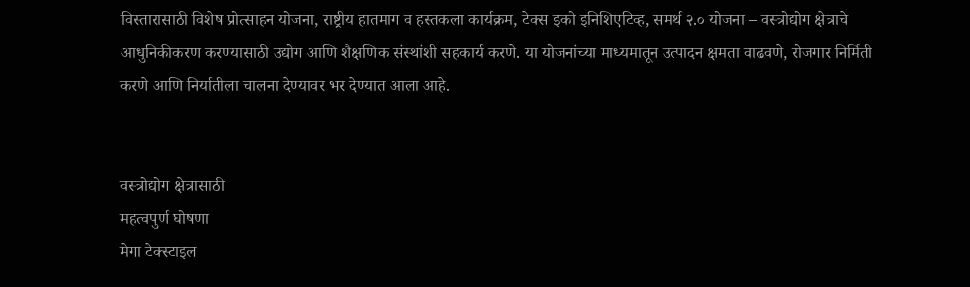विस्तारासाठी विशेष प्रोत्साहन योजना, राष्ट्रीय हातमाग व हस्तकला कार्यक्रम, टेक्स इको इनिशिएटिव्ह, समर्थ २.० योजना – वस्त्रोद्योग क्षेत्राचे आधुनिकीकरण करण्यासाठी उद्योग आणि शैक्षणिक संस्थांशी सहकार्य करणे. या योजनांच्या माध्यमातून उत्पादन क्षमता वाढवणे, रोजगार निर्मिती करणे आणि निर्यातीला चालना देण्यावर भर देण्यात आला आहे.


वस्त्रोद्योग क्षेत्रासाठी
महत्वपुर्ण घोषणा
मेगा टेक्स्टाइल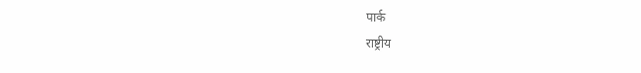पार्क
राष्ट्रीय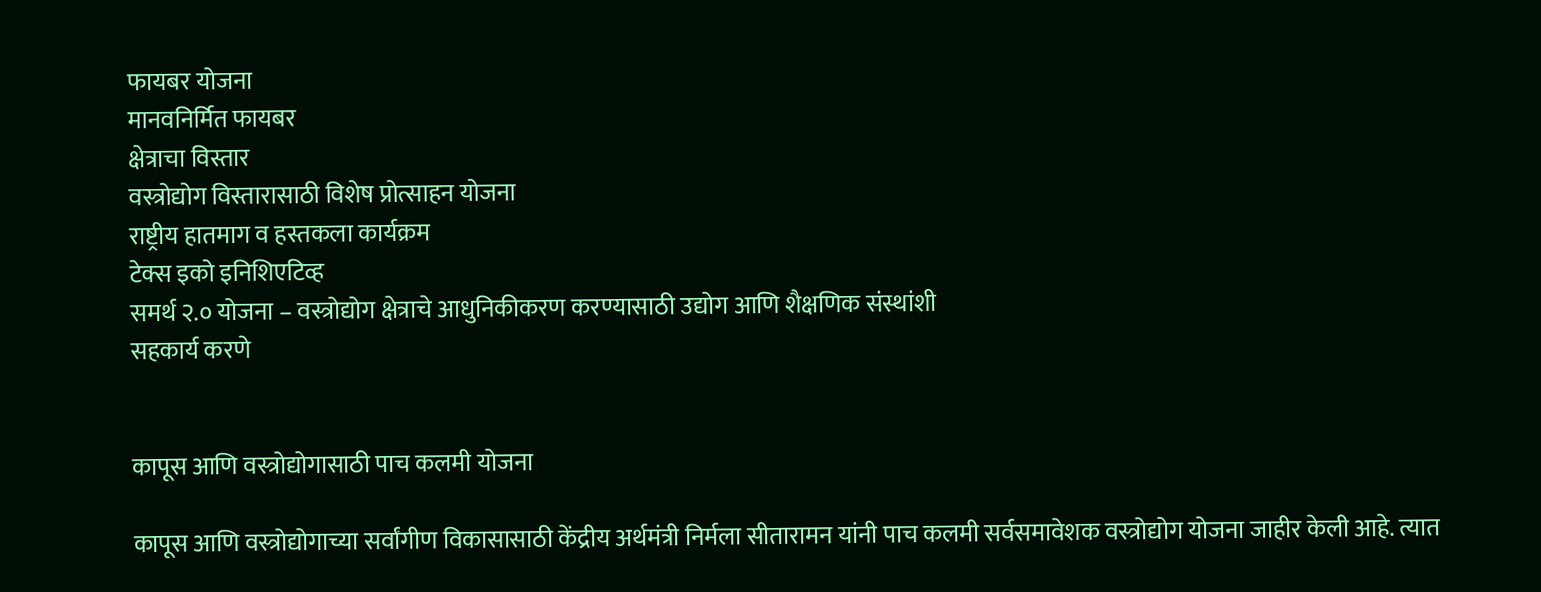फायबर योजना
मानवनिर्मित फायबर
क्षेत्राचा विस्तार
वस्त्रोद्योग विस्तारासाठी विशेष प्रोत्साहन योजना
राष्ट्रीय हातमाग व हस्तकला कार्यक्रम
टेक्स इको इनिशिएटिव्ह
समर्थ २.० योजना – वस्त्रोद्योग क्षेत्राचे आधुनिकीकरण करण्यासाठी उद्योग आणि शैक्षणिक संस्थांशी
सहकार्य करणे


कापूस आणि वस्त्रोद्योगासाठी पाच कलमी योजना

कापूस आणि वस्त्रोद्योगाच्या सर्वांगीण विकासासाठी केंद्रीय अर्थमंत्री निर्मला सीतारामन यांनी पाच कलमी सर्वसमावेशक वस्त्रोद्योग योजना जाहीर केली आहे. त्यात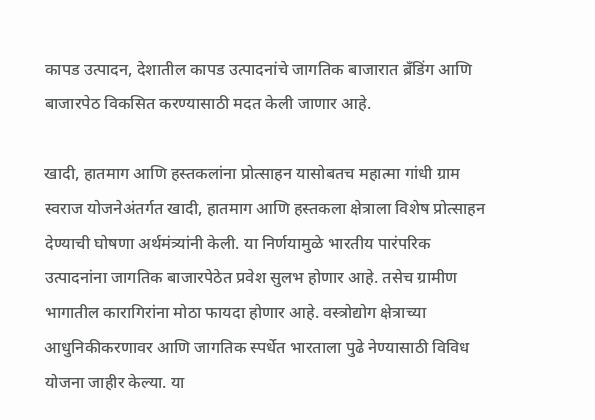कापड उत्पादन, देशातील कापड उत्पादनांचे जागतिक बाजारात ब्रँडिंग आणि बाजारपेठ विकसित करण्यासाठी मदत केली जाणार आहे.

खादी, हातमाग आणि हस्तकलांना प्रोत्साहन यासोबतच महात्मा गांधी ग्राम स्वराज योजनेअंतर्गत खादी, हातमाग आणि हस्तकला क्षेत्राला विशेष प्रोत्साहन देण्याची घोषणा अर्थमंत्र्यांनी केली. या निर्णयामुळे भारतीय पारंपरिक उत्पादनांना जागतिक बाजारपेठेत प्रवेश सुलभ होणार आहे. तसेच ग्रामीण भागातील कारागिरांना मोठा फायदा होणार आहे. वस्त्रोद्योग क्षेत्राच्या आधुनिकीकरणावर आणि जागतिक स्पर्धेत भारताला पुढे नेण्यासाठी विविध योजना जाहीर केल्या. या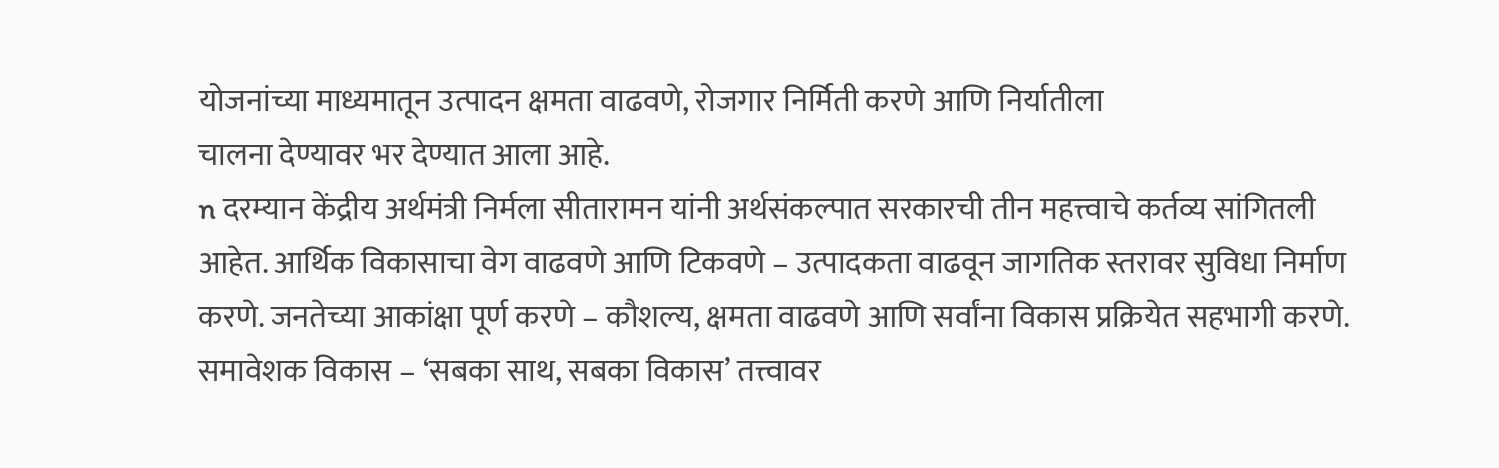योजनांच्या माध्यमातून उत्पादन क्षमता वाढवणे, रोजगार निर्मिती करणे आणि निर्यातीला
चालना देण्यावर भर देण्यात आला आहे.
n दरम्यान केंद्रीय अर्थमंत्री निर्मला सीतारामन यांनी अर्थसंकल्पात सरकारची तीन महत्त्वाचे कर्तव्य सांगितली आहेत. आर्थिक विकासाचा वेग वाढवणे आणि टिकवणे – उत्पादकता वाढवून जागतिक स्तरावर सुविधा निर्माण करणे. जनतेच्या आकांक्षा पूर्ण करणे – कौशल्य, क्षमता वाढवणे आणि सर्वांना विकास प्रक्रियेत सहभागी करणे. समावेशक विकास – ‘सबका साथ, सबका विकास’ तत्त्वावर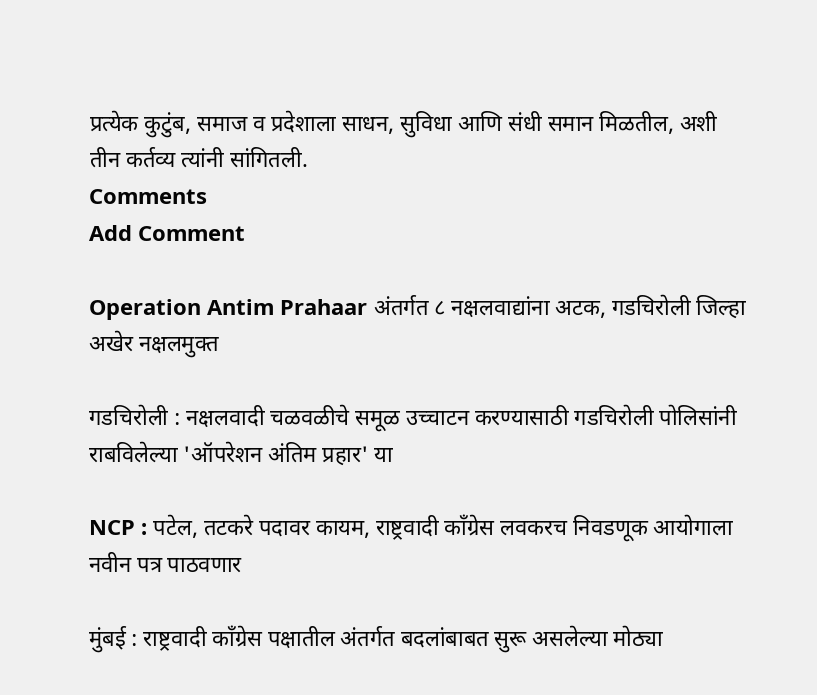प्रत्येक कुटुंब, समाज व प्रदेशाला साधन, सुविधा आणि संधी समान मिळतील, अशी तीन कर्तव्य त्यांनी सांगितली.
Comments
Add Comment

Operation Antim Prahaar अंतर्गत ८ नक्षलवाद्यांना अटक, गडचिरोली जिल्हा अखेर नक्षलमुक्त

गडचिरोली : नक्षलवादी चळवळीचे समूळ उच्चाटन करण्यासाठी गडचिरोली पोलिसांनी राबविलेल्या 'ऑपरेशन अंतिम प्रहार' या

NCP : पटेल, तटकरे पदावर कायम, राष्ट्रवादी काँग्रेस लवकरच निवडणूक आयोगाला नवीन पत्र पाठवणार

मुंबई : राष्ट्रवादी काँग्रेस पक्षातील अंतर्गत बदलांबाबत सुरू असलेल्या मोठ्या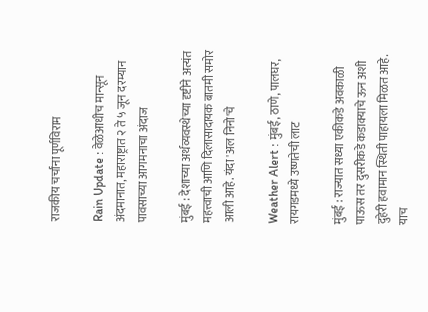राजकीय चर्चांना पूर्णविराम

Rain Update : वेळेआधीच मान्सून अंदमानात, महाराष्ट्रात २ ते ५ जून दरम्यान पावसाच्या आगमनाचा अंदाज

मुंबई : देशाच्या अर्थव्यवस्थेच्या दृष्टीने अत्यंत महत्त्वाची आणि दिलासादायक बातमी समोर आली आहे. यंदा 'अल निनो'चे

Weather Alert : मुंबई, ठाणे, पालघर, रायगडमध्ये उष्णतेची लाट

मुंबई : राज्यात सध्या एकीकडे अवकाळी पाऊस तर दुसरीकडे कडाक्याचे ऊन अशी दुहेरी हवामान स्थिती पाहायला मिळत आहे. याच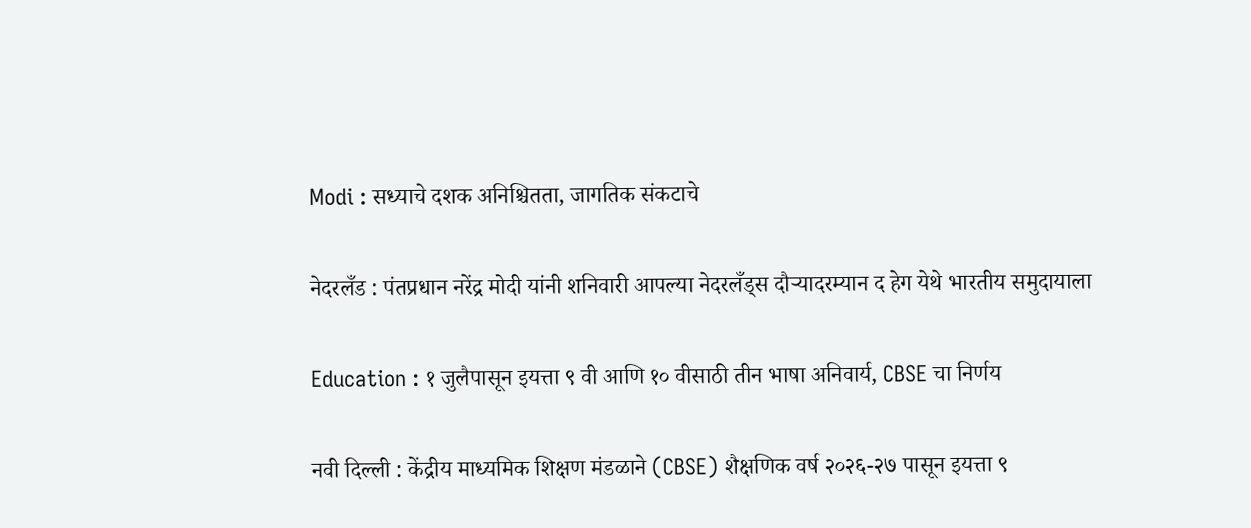Modi : सध्याचे दशक अनिश्चितता, जागतिक संकटाचे

नेदरलँड : पंतप्रधान नरेंद्र मोदी यांनी शनिवारी आपल्या नेदरलँड्स दौऱ्यादरम्यान द हेग येथे भारतीय समुदायाला

Education : १ जुलैपासून इयत्ता ९ वी आणि १० वीसाठी तीन भाषा अनिवार्य, CBSE चा निर्णय

नवी दिल्ली : केंद्रीय माध्यमिक शिक्षण मंडळाने (CBSE) शैक्षणिक वर्ष २०२६-२७ पासून इयत्ता ९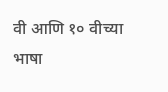वी आणि १० वीच्या भाषा